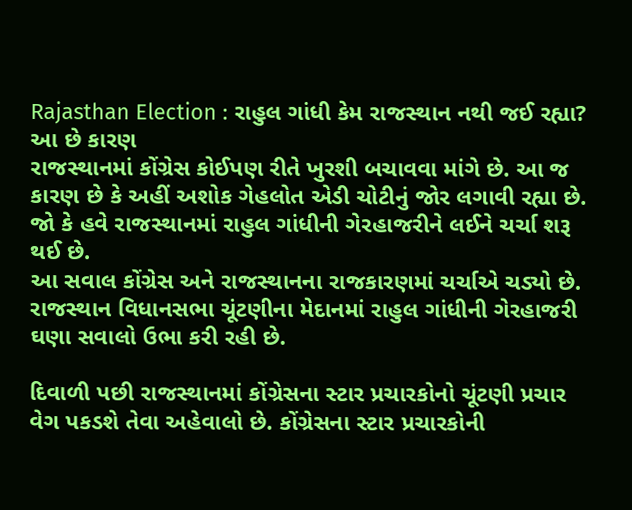Rajasthan Election : રાહુલ ગાંધી કેમ રાજસ્થાન નથી જઈ રહ્યા? આ છે કારણ
રાજસ્થાનમાં કોંગ્રેસ કોઈપણ રીતે ખુરશી બચાવવા માંગે છે. આ જ કારણ છે કે અહીં અશોક ગેહલોત એડી ચોટીનું જોર લગાવી રહ્યા છે. જો કે હવે રાજસ્થાનમાં રાહુલ ગાંધીની ગેરહાજરીને લઈને ચર્ચા શરૂ થઈ છે.
આ સવાલ કોંગ્રેસ અને રાજસ્થાનના રાજકારણમાં ચર્ચાએ ચડ્યો છે. રાજસ્થાન વિધાનસભા ચૂંટણીના મેદાનમાં રાહુલ ગાંધીની ગેરહાજરી ઘણા સવાલો ઉભા કરી રહી છે.

દિવાળી પછી રાજસ્થાનમાં કોંગ્રેસના સ્ટાર પ્રચારકોનો ચૂંટણી પ્રચાર વેગ પકડશે તેવા અહેવાલો છે. કોંગ્રેસના સ્ટાર પ્રચારકોની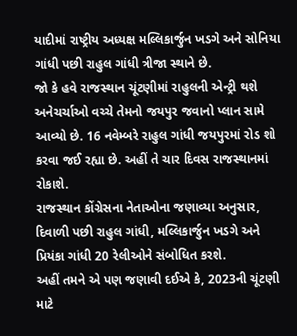યાદીમાં રાષ્ટ્રીય અધ્યક્ષ મલ્લિકાર્જુન ખડગે અને સોનિયા ગાંધી પછી રાહુલ ગાંધી ત્રીજા સ્થાને છે.
જો કે હવે રાજસ્થાન ચૂંટણીમાં રાહુલની એન્ટ્રી થશે અનેચર્ચાઓ વચ્ચે તેમનો જયપુર જવાનો પ્લાન સામે આવ્યો છે. 16 નવેમ્બરે રાહુલ ગાંધી જયપુરમાં રોડ શો કરવા જઈ રહ્યા છે. અહીં તે ચાર દિવસ રાજસ્થાનમાં રોકાશે.
રાજસ્થાન કોંગ્રેસના નેતાઓના જણાવ્યા અનુસાર, દિવાળી પછી રાહુલ ગાંધી, મલ્લિકાર્જુન ખડગે અને પ્રિયંકા ગાંધી 20 રેલીઓને સંબોધિત કરશે.
અહીં તમને એ પણ જણાવી દઈએ કે, 2023ની ચૂંટણી માટે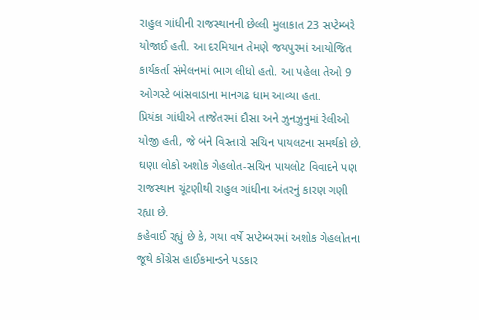રાહુલ ગાંધીની રાજસ્થાનની છેલ્લી મુલાકાત 23 સપ્ટેમ્બરે યોજાઈ હતી. આ દરમિયાન તેમણે જયપુરમાં આયોજિત કાર્યકર્તા સંમેલનમાં ભાગ લીધો હતો. આ પહેલા તેઓ 9 ઓગસ્ટે બાંસવાડાના માનગઢ ધામ આવ્યા હતા.
પ્રિયંકા ગાંધીએ તાજેતરમાં દૌસા અને ઝુનઝુનુમાં રેલીઓ યોજી હતી, જે બંને વિસ્તારો સચિન પાયલટના સમર્થકો છે. ઘણા લોકો અશોક ગેહલોત-સચિન પાયલોટ વિવાદને પણ રાજસ્થાન ચૂંટણીથી રાહુલ ગાંધીના અંતરનું કારણ ગણી રહ્યા છે.
કહેવાઈ રહ્યું છે કે, ગયા વર્ષે સપ્ટેમ્બરમાં અશોક ગેહલોતના જૂથે કોંગ્રેસ હાઈકમાન્ડને પડકાર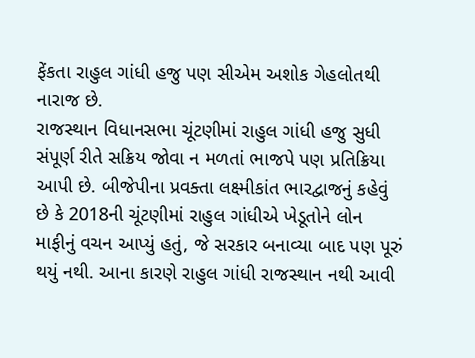ફેંકતા રાહુલ ગાંધી હજુ પણ સીએમ અશોક ગેહલોતથી નારાજ છે.
રાજસ્થાન વિધાનસભા ચૂંટણીમાં રાહુલ ગાંધી હજુ સુધી સંપૂર્ણ રીતે સક્રિય જોવા ન મળતાં ભાજપે પણ પ્રતિક્રિયા આપી છે. બીજેપીના પ્રવક્તા લક્ષ્મીકાંત ભારદ્વાજનું કહેવું છે કે 2018ની ચૂંટણીમાં રાહુલ ગાંધીએ ખેડૂતોને લોન માફીનું વચન આપ્યું હતું, જે સરકાર બનાવ્યા બાદ પણ પૂરું થયું નથી. આના કારણે રાહુલ ગાંધી રાજસ્થાન નથી આવી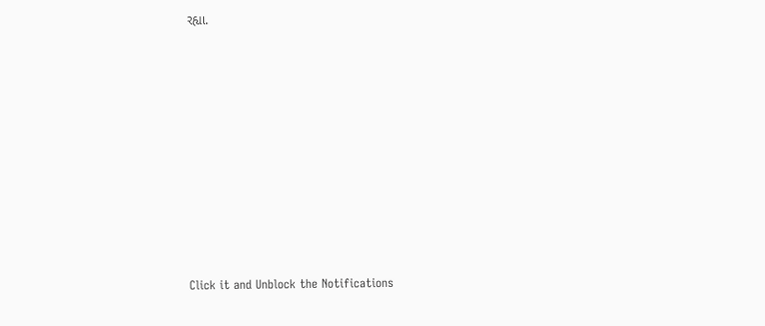રહ્યા.












Click it and Unblock the Notifications